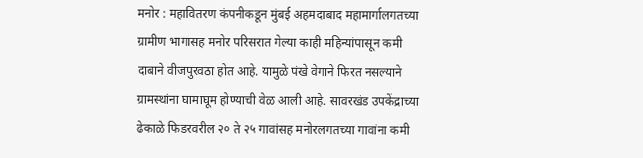मनोर : महावितरण कंपनीकडून मुंबई अहमदाबाद महामार्गालगतच्या ग्रामीण भागासह मनोर परिसरात गेल्या काही महिन्यांपासून कमी दाबाने वीजपुरवठा होत आहे. यामुळे पंखे वेगाने फिरत नसल्याने ग्रामस्थांना घामाघूम होण्याची वेळ आली आहे. सावरखंड उपकेंद्राच्या ढेकाळे फिडरवरील २० ते २५ गावांसह मनोरलगतच्या गावांना कमी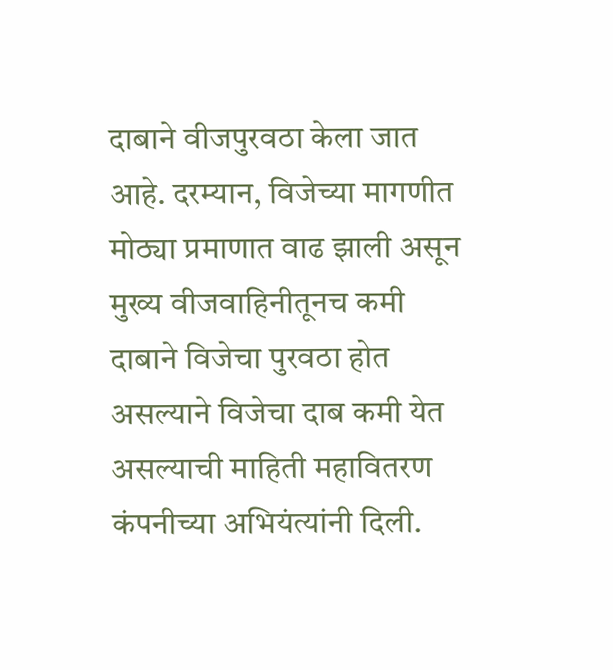दाबाने वीजपुरवठा केला जात आहे. दरम्यान, विजेच्या मागणीत मोठ्या प्रमाणात वाढ झाली असून मुख्य वीजवाहिनीतूनच कमी दाबाने विजेचा पुरवठा होत असल्याने विजेचा दाब कमी येत असल्याची माहिती महावितरण कंपनीच्या अभियंत्यांनी दिली.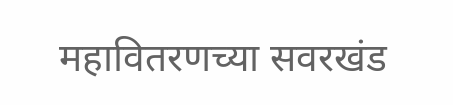महावितरणच्या सवरखंड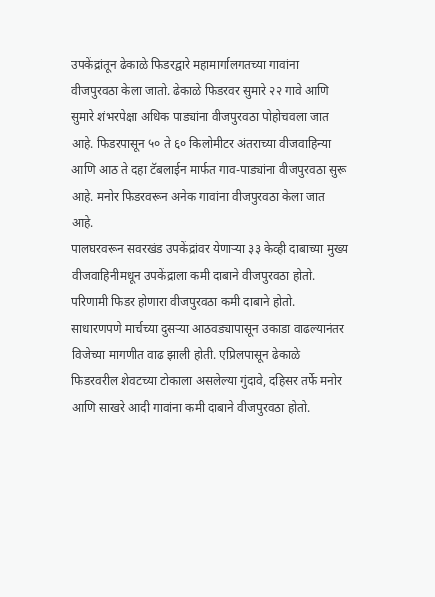उपकेंद्रांतून ढेकाळे फिडरद्वारे महामार्गालगतच्या गावांना वीजपुरवठा केला जातो. ढेकाळे फिडरवर सुमारे २२ गावे आणि सुमारे शंभरपेक्षा अधिक पाड्यांना वीजपुरवठा पोहोचवला जात आहे. फिडरपासून ५० ते ६० किलोमीटर अंतराच्या वीजवाहिन्या आणि आठ ते दहा टॅबलाईन मार्फत गाव-पाड्यांना वीजपुरवठा सुरू आहे. मनोर फिडरवरून अनेक गावांना वीजपुरवठा केला जात आहे.
पालघरवरून सवरखंड उपकेंद्रांवर येणाऱ्या ३३ केव्ही दाबाच्या मुख्य वीजवाहिनीमधून उपकेंद्राला कमी दाबाने वीजपुरवठा होतो. परिणामी फिडर होणारा वीजपुरवठा कमी दाबाने होतो. साधारणपणे मार्चच्या दुसऱ्या आठवड्यापासून उकाडा वाढल्यानंतर विजेच्या मागणीत वाढ झाली होती. एप्रिलपासून ढेकाळे फिडरवरील शेवटच्या टोकाला असलेल्या गुंदावे, दहिसर तर्फे मनोर आणि साखरे आदी गावांना कमी दाबाने वीजपुरवठा होतो.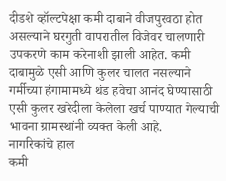दीडशे व्हॉल्टपेक्षा कमी दाबाने वीजपुरवठा होत असल्याने घरगुती वापरातील विजेवर चालणारी उपकरणे काम करेनाशी झाली आहेत. कमी दाबामुळे एसी आणि कुलर चालत नसल्याने गर्मीच्या हंगामामध्ये थंड हवेचा आनंद घेण्यासाठी एसी कुलर खरेदीला केलेला खर्च पाण्यात गेल्याची भावना ग्रामस्थांनी व्यक्त केली आहे.
नागरिकांचे हाल
कमी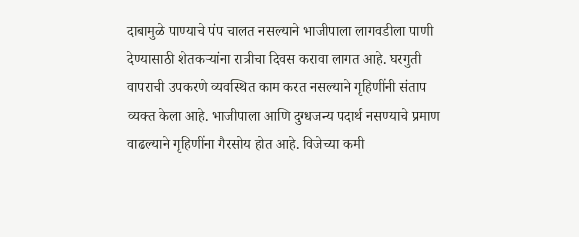दाबामुळे पाण्याचे पंप चालत नसल्याने भाजीपाला लागवडीला पाणी देण्यासाठी शेतकऱ्यांना रात्रीचा दिवस करावा लागत आहे. घरगुती वापराची उपकरणे व्यवस्थित काम करत नसल्याने गृहिणींनी संताप व्यक्त केला आहे. भाजीपाला आणि दुग्धजन्य पदार्थ नसण्याचे प्रमाण वाढल्याने गृहिणींना गैरसोय होत आहे. विजेच्या कमी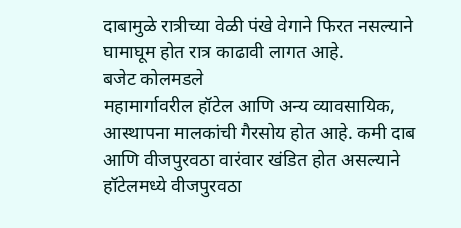दाबामुळे रात्रीच्या वेळी पंखे वेगाने फिरत नसल्याने घामाघूम होत रात्र काढावी लागत आहे.
बजेट कोलमडले
महामार्गावरील हॉटेल आणि अन्य व्यावसायिक, आस्थापना मालकांची गैरसोय होत आहे. कमी दाब आणि वीजपुरवठा वारंवार खंडित होत असल्याने हॉटेलमध्ये वीजपुरवठा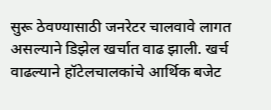सुरू ठेवण्यासाठी जनरेटर चालवावे लागत असल्याने डिझेल खर्चात वाढ झाली. खर्च वाढल्याने हॉटेलचालकांचे आर्थिक बजेट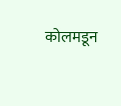कोलमडून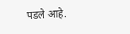पडले आहे.